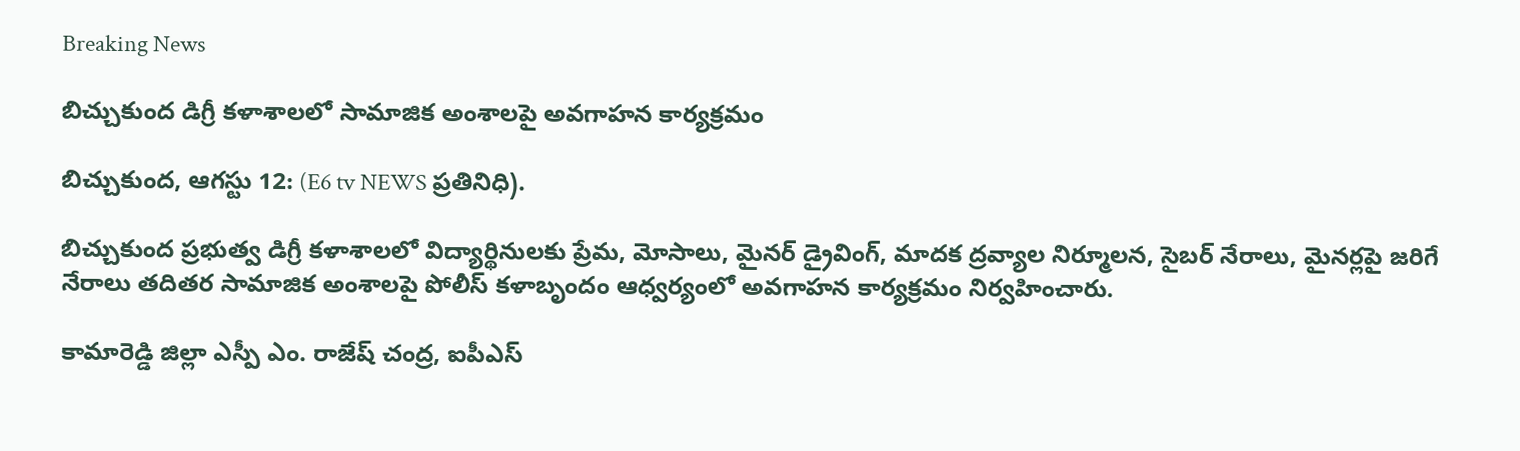Breaking News

బిచ్చుకుంద డిగ్రీ కళాశాలలో సామాజిక అంశాలపై అవగాహన కార్యక్రమం

బిచ్చుకుంద, ఆగస్టు 12: (E6 tv NEWS ప్రతినిధి).

బిచ్చుకుంద ప్రభుత్వ డిగ్రీ కళాశాలలో విద్యార్థినులకు ప్రేమ, మోసాలు, మైనర్ డ్రైవింగ్, మాదక ద్రవ్యాల నిర్మూలన, సైబర్ నేరాలు, మైనర్లపై జరిగే నేరాలు తదితర సామాజిక అంశాలపై పోలీస్ కళాబృందం ఆధ్వర్యంలో అవగాహన కార్యక్రమం నిర్వహించారు.

కామారెడ్డి జిల్లా ఎస్పీ ఎం. రాజేష్ చంద్ర, ఐపీఎస్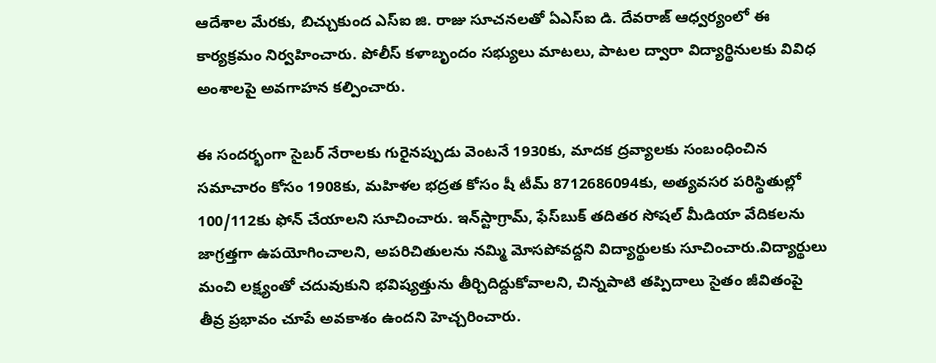ఆదేశాల మేరకు, బిచ్చుకుంద ఎస్‌ఐ జి. రాజు సూచనలతో ఏఎస్ఐ డి. దేవరాజ్ ఆధ్వర్యంలో ఈ కార్యక్రమం నిర్వహించారు. పోలీస్ కళాబృందం సభ్యులు మాటలు, పాటల ద్వారా విద్యార్థినులకు వివిధ అంశాలపై అవగాహన కల్పించారు.

ఈ సందర్భంగా సైబర్ నేరాలకు గురైనప్పుడు వెంటనే 1930కు, మాదక ద్రవ్యాలకు సంబంధించిన సమాచారం కోసం 1908కు, మహిళల భద్రత కోసం షీ టీమ్ 8712686094కు, అత్యవసర పరిస్థితుల్లో 100/112కు ఫోన్ చేయాలని సూచించారు. ఇన్‌స్టాగ్రామ్, ఫేస్‌బుక్ తదితర సోషల్ మీడియా వేదికలను జాగ్రత్తగా ఉపయోగించాలని, అపరిచితులను నమ్మి మోసపోవద్దని విద్యార్థులకు సూచించారు.విద్యార్థులు మంచి లక్ష్యంతో చదువుకుని భవిష్యత్తును తీర్చిదిద్దుకోవాలని, చిన్నపాటి తప్పిదాలు సైతం జీవితంపై తీవ్ర ప్రభావం చూపే అవకాశం ఉందని హెచ్చరించారు.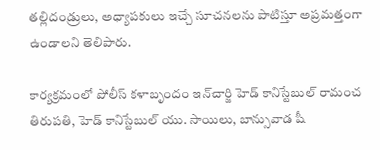తల్లిదండ్రులు, అధ్యాపకులు ఇచ్చే సూచనలను పాటిస్తూ అప్రమత్తంగా ఉండాలని తెలిపారు.

కార్యక్రమంలో పోలీస్ కళాబృందం ఇన్‌చార్జి హెడ్ కానిస్టేబుల్ రామంచ తిరుపతి, హెడ్ కానిస్టేబుల్ యు. సాయిలు, బాన్సువాడ షీ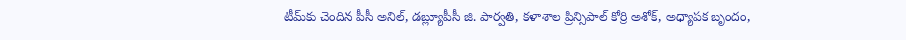టీమ్‌కు చెందిన పీసీ అనిల్, డబ్ల్యూపీసీ జి. పార్వతి, కళాశాల ప్రిన్సిపాల్ కోర్రి అశోక్, అధ్యాపక బృందం,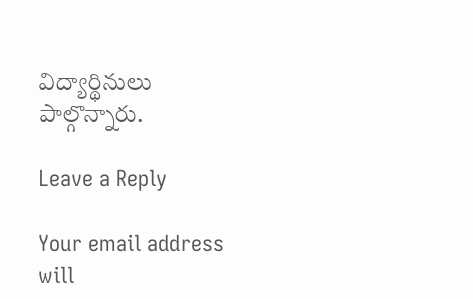విద్యార్థినులు పాల్గొన్నారు.

Leave a Reply

Your email address will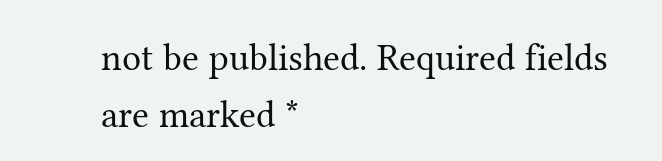not be published. Required fields are marked *